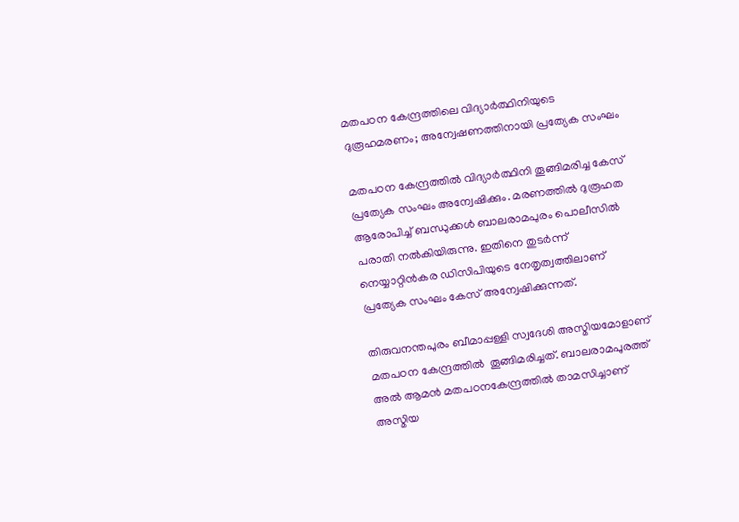മതപഠന കേന്ദ്രത്തിലെ വിദ്യാര്‍ത്ഥിനിയുടെ ദുരൂഹമരണം; അന്വേഷണത്തിനായി പ്രത്യേക സംഘം

മതപഠന കേന്ദ്രത്തിൽ വിദ്യാര്‍ത്ഥിനി തൂങ്ങിമരിച്ച കേസ് പ്രത്യേക സംഘം അന്വേഷിക്കും. മരണത്തില്‍ ദുരൂഹത ആരോപിച്ച് ബന്ധുക്കള്‍ ബാലരാമപുരം പൊലീസില്‍ പരാതി നല്‍കിയിരുന്നു. ഇതിനെ തുടര്‍ന്ന് നെയ്യാറ്റിന്‍കര ഡിസിപിയുടെ നേതൃത്വത്തിലാണ് പ്രത്യേക സംഘം കേസ് അന്വേഷിക്കുന്നത്.

തിരുവനന്തപുരം ബീമാപ്പള്ളി സ്വദേശി അസ്മിയമോളാണ് മതപഠന കേന്ദ്രത്തിൽ  തൂങ്ങിമരിച്ചത്. ബാലരാമപുരത്ത് അല്‍ ആമന്‍ മതപഠനകേന്ദ്രത്തില്‍ താമസിച്ചാണ് അസ്മിയ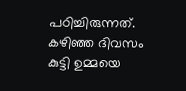പഠിച്ചിരുന്നത്. കഴിഞ്ഞ ദിവസം കുട്ടി ഉമ്മയെ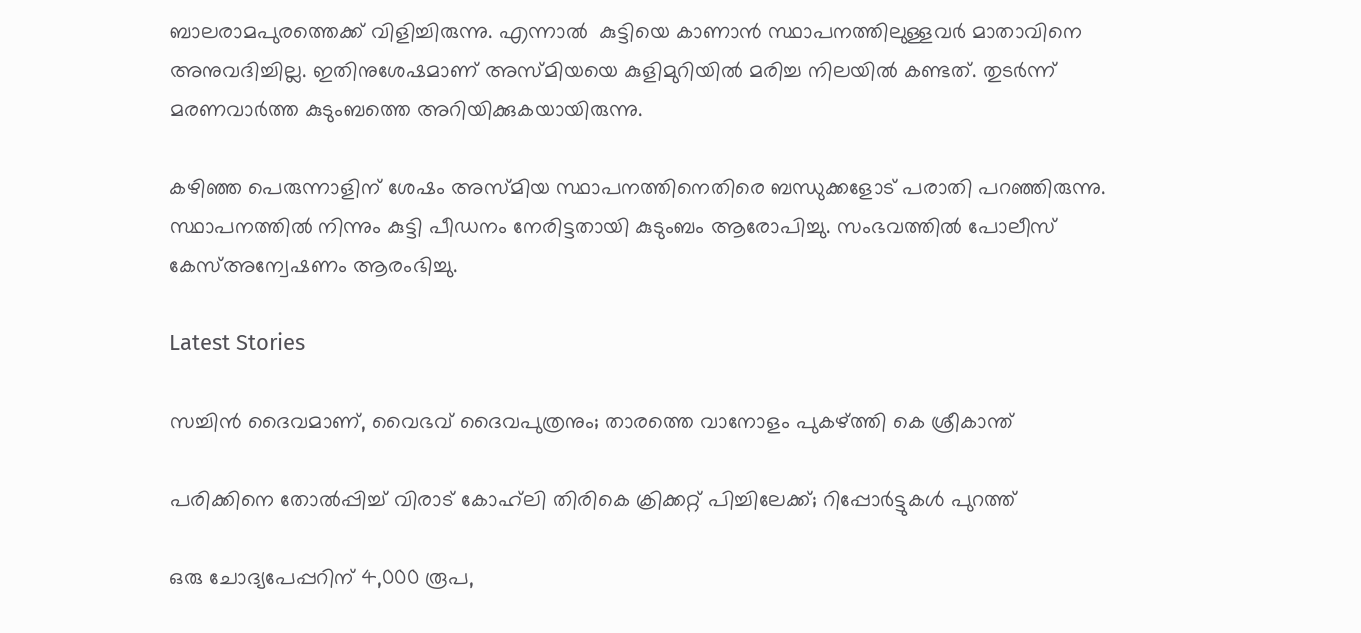ബാലരാമപുരത്തെക്ക് വിളിച്ചിരുന്നു. എന്നാല്‍  കുട്ടിയെ കാണാന്‍ സ്ഥാപനത്തിലുള്ളവര്‍ മാതാവിനെ അനുവദിച്ചില്ല. ഇതിനുശേഷമാണ് അസ്മിയയെ കുളിമുറിയില്‍ മരിച്ച നിലയില്‍ കണ്ടത്. തുടര്‍ന്ന് മരണവാര്‍ത്ത കുടുംബത്തെ അറിയിക്കുകയായിരുന്നു.

കഴിഞ്ഞ പെരുന്നാളിന് ശേഷം അസ്മിയ സ്ഥാപനത്തിനെതിരെ ബന്ധുക്കളോട് പരാതി പറഞ്ഞിരുന്നു. സ്ഥാപനത്തില്‍ നിന്നും കുട്ടി പീഡനം നേരിട്ടതായി കുടുംബം ആരോപിച്ചു. സംഭവത്തില്‍ പോലീസ് കേസ്അന്വേഷണം ആരംഭിച്ചു.

Latest Stories

സച്ചിൻ ദൈവമാണ്, വൈഭവ് ദൈവപുത്രനും; താരത്തെ വാനോളം പുകഴ്ത്തി കെ ശ്രീകാന്ത്

പരിക്കിനെ തോൽപ്പിച്ച് വിരാട് കോഹ്‌ലി തിരികെ ക്രിക്കറ്റ് പിച്ചിലേക്ക്; റിപ്പോർട്ടുകൾ പുറത്ത്

ഒരു ചോദ്യപേപ്പറിന് 4,000 രൂപ,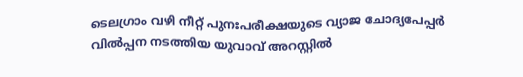ടെലഗ്രാം വഴി നീറ്റ് പുനഃപരീക്ഷയുടെ വ്യാജ ചോദ്യപേപ്പർ വിൽപ്പന നടത്തിയ യുവാവ് അറസ്റ്റിൽ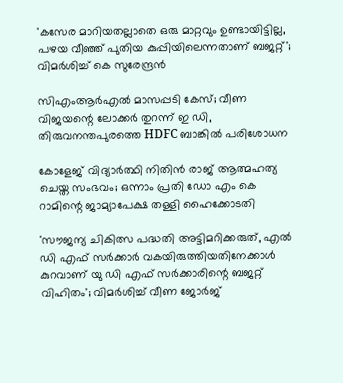'കസേര മാറിയതല്ലാതെ ഒരു മാറ്റവും ഉണ്ടായിട്ടില്ല, പഴയ വീഞ്ഞ് പുതിയ കുപ്പിയിലെന്നതാണ് ബജറ്റ്'; വിമർശിച്ച് കെ സുരേന്ദ്രൻ

സിഎംആര്‍എല്‍ മാസപ്പടി കേസ്; വീണ വിജയന്റെ ലോക്കർ തുറന്ന് ഇ ഡി, തിരുവനന്തപുരത്തെ HDFC ബാങ്കിൽ പരിശോധന

കോളേജ് വിദ്യാർത്ഥി നിതിൻ രാജ് ആത്മഹത്യ ചെയ്ത സംഭവം; ഒന്നാം പ്രതി ഡോ എം കെ റാമിന്റെ ജാമ്യാപേക്ഷ തള്ളി ഹൈക്കോടതി

'സൗജന്യ ചികിത്സ പദ്ധതി അട്ടിമറിക്കരുത്, എൽ ഡി എഫ് സർക്കാർ വകയിരുത്തിയതിനേക്കാൾ കുറവാണ് യു ഡി എഫ് സർക്കാരിന്റെ ബജറ്റ് വിഹിതം'; വിമർശിച്ച് വീണ ജോർജ്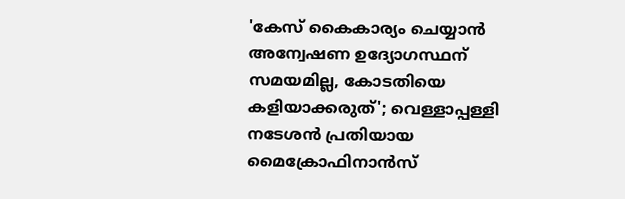'കേസ് കൈകാര്യം ചെയ്യാൻ അന്വേഷണ ഉദ്യോഗസ്ഥന് സമയമില്ല, കോടതിയെ കളിയാക്കരുത്'; വെള്ളാപ്പള്ളി നടേശൻ പ്രതിയായ മൈക്രോഫിനാൻസ്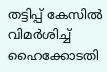തട്ടിപ്പ് കേസിൽ വിമർശിച്ച് ഹൈക്കോടതി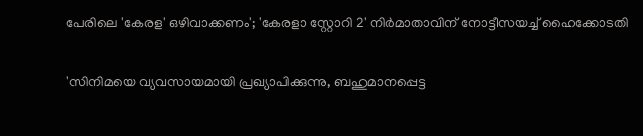പേരിലെ 'കേരള' ഒഴിവാക്കണം'; 'കേരളാ സ്റ്റോറി 2' നിർമാതാവിന് നോട്ടീസയച്ച് ഹൈക്കോടതി

'സിനിമയെ വ്യവസായമായി പ്രഖ്യാപിക്കുന്നു, ബഹുമാനപ്പെട്ട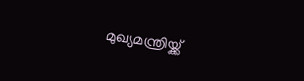മുഖ്യമന്ത്രിയ്ക്ക്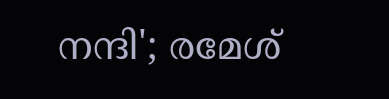നന്ദി'; രമേശ്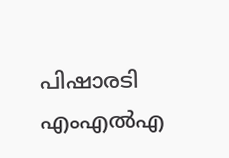പിഷാരടി എംഎൽഎ